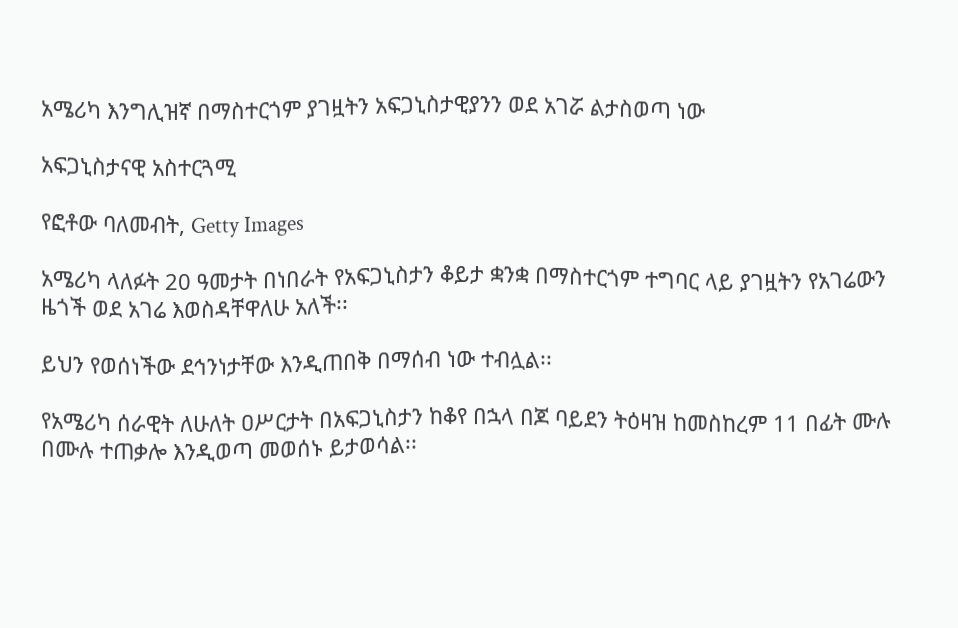አሜሪካ እንግሊዝኛ በማስተርጎም ያገዟትን አፍጋኒስታዊያንን ወደ አገሯ ልታስወጣ ነው

አፍጋኒስታናዊ አስተርጓሚ

የፎቶው ባለመብት, Getty Images

አሜሪካ ላለፉት 20 ዓመታት በነበራት የአፍጋኒስታን ቆይታ ቋንቋ በማስተርጎም ተግባር ላይ ያገዟትን የአገሬውን ዜጎች ወደ አገሬ እወስዳቸዋለሁ አለች፡፡

ይህን የወሰነችው ደኅንነታቸው እንዲጠበቅ በማሰብ ነው ተብሏል፡፡

የአሜሪካ ሰራዊት ለሁለት ዐሥርታት በአፍጋኒስታን ከቆየ በኋላ በጆ ባይደን ትዕዛዝ ከመስከረም 11 በፊት ሙሉ በሙሉ ተጠቃሎ እንዲወጣ መወሰኑ ይታወሳል፡፡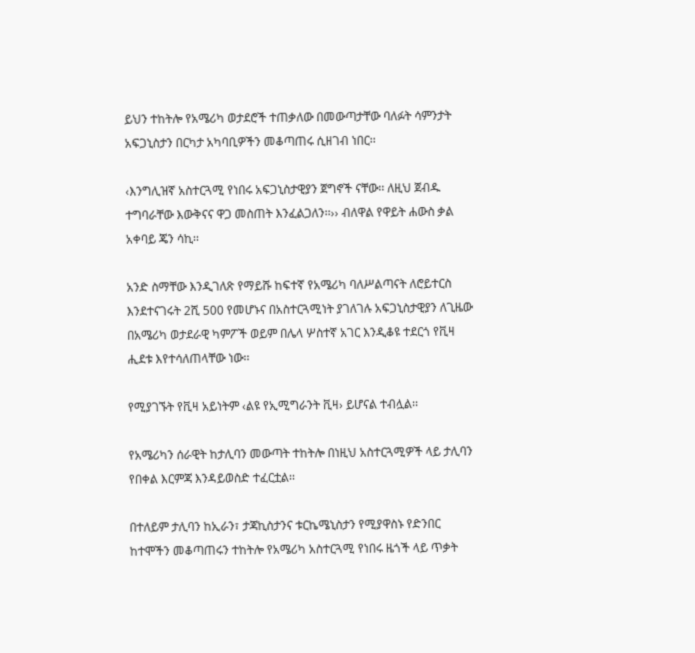ይህን ተከትሎ የአሜሪካ ወታደሮች ተጠቃለው በመውጣታቸው ባለፉት ሳምንታት አፍጋኒስታን በርካታ አካባቢዎችን መቆጣጠሩ ሲዘገብ ነበር፡፡

‹እንግሊዝኛ አስተርጓሚ የነበሩ አፍጋኒስታዊያን ጀግኖች ናቸው፡፡ ለዚህ ጀብዱ ተግባራቸው እውቅናና ዋጋ መስጠት እንፈልጋለን፡፡›› ብለዋል የዋይት ሐውስ ቃል አቀባይ ጄን ሳኪ፡፡

አንድ ስማቸው እንዲገለጽ የማይሹ ከፍተኛ የአሜሪካ ባለሥልጣናት ለሮይተርስ እንደተናገሩት 2ሺ 500 የመሆኑና በአስተርጓሚነት ያገለገሉ አፍጋኒስታዊያን ለጊዜው በአሜሪካ ወታደራዊ ካምፖች ወይም በሌላ ሦስተኛ አገር እንዲቆዩ ተደርጎ የቪዛ ሒደቱ እየተሳለጠላቸው ነው፡፡

የሚያገኙት የቪዛ አይነትም ‹ልዩ የኢሚግራንት ቪዛ› ይሆናል ተብሏል፡፡

የአሜሪካን ሰራዊት ከታሊባን መውጣት ተከትሎ በነዚህ አስተርጓሚዎች ላይ ታሊባን የበቀል እርምጃ እንዳይወስድ ተፈርቷል፡፡

በተለይም ታሊባን ከኢራን፣ ታጃኪስታንና ቱርኬሜኒስታን የሚያዋስኑ የድንበር ከተሞችን መቆጣጠሩን ተከትሎ የአሜሪካ አስተርጓሚ የነበሩ ዜጎች ላይ ጥቃት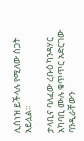ሊሰነዝ ይችላሉ የሚለው ስጋት አይሏል፡፡

ታላቢና ባለፈው ረቡዕ ካንዳሃር አካባቢ ሙሉ ቁጥጥር አድርገው ባንዲራቸውን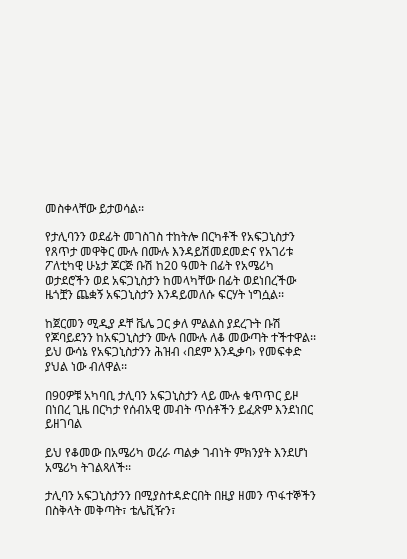መስቀላቸው ይታወሳል፡፡

የታሊባንን ወደፊት መገስገስ ተከትሎ በርካቶች የአፍጋኒስታን የጸጥታ መዋቅር ሙሉ በሙሉ እንዳይሽመደመድና የአገሪቱ ፖለቲካዊ ሁኔታ ጆርጅ ቡሽ ከ20 ዓመት በፊት የአሜሪካ ወታደሮችን ወደ አፍጋኒስታን ከመላካቸው በፊት ወደነበረችው ዜጎቿን ጨቋኝ አፍጋኒስታን እንዳይመለሱ ፍርሃት ነግሷል፡፡

ከጀርመን ሚዲያ ዶቸ ቬሌ ጋር ቃለ ምልልስ ያደረጉት ቡሽ የጆባይደንን ከአፍጋኒስታን ሙሉ በሙሉ ለቆ መውጣት ተችተዋል፡፡ ይህ ውሳኔ የአፍጋኒስታንን ሕዝብ ‹በደም እንዲቃባ› የመፍቀድ ያህል ነው ብለዋል፡፡

በ90ዎቹ አካባቢ ታሊባን አፍጋኒስታን ላይ ሙሉ ቁጥጥር ይዞ በነበረ ጊዜ በርካታ የሰብአዊ መብት ጥሰቶችን ይፈጽም እንደነበር ይዘገባል

ይህ የቆመው በአሜሪካ ወረራ ጣልቃ ገብነት ምክንያት እንደሆነ አሜሪካ ትገልጻለች፡፡

ታሊባን አፍጋኒስታንን በሚያስተዳድርበት በዚያ ዘመን ጥፋተኞችን በስቅላት መቅጣት፣ ቴሌቪዥን፣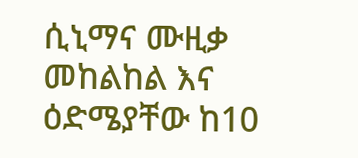ሲኒማና ሙዚቃ መከልከል እና ዕድሜያቸው ከ10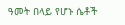ዓመት በላይ የሆኑ ሴቶች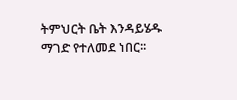ትምህርት ቤት እንዳይሄዱ ማገድ የተለመደ ነበር፡፡